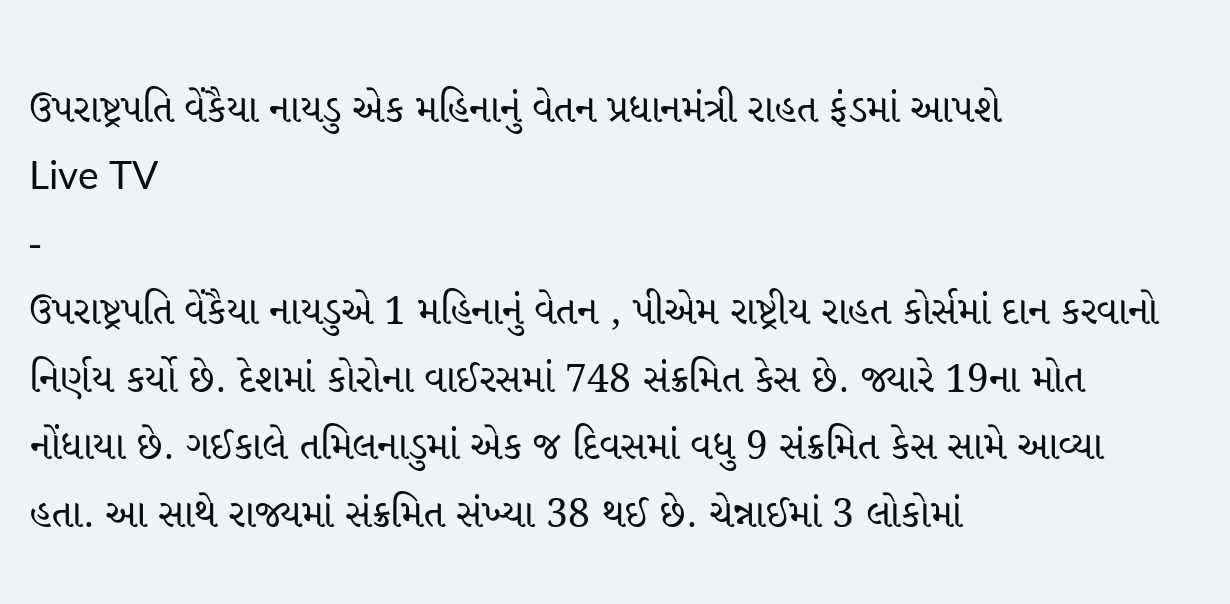ઉપરાષ્ટ્રપતિ વેંકૈયા નાયડુ એક મહિનાનું વેતન પ્રધાનમંત્રી રાહત ફંડમાં આપશે
Live TV
-
ઉપરાષ્ટ્રપતિ વેંકૈયા નાયડુએ 1 મહિનાનું વેતન , પીએમ રાષ્ટ્રીય રાહત કોર્સમાં દાન કરવાનો નિર્ણય કર્યો છે. દેશમાં કોરોના વાઈરસમાં 748 સંક્રમિત કેસ છે. જ્યારે 19ના મોત નોંધાયા છે. ગઈકાલે તમિલનાડુમાં એક જ દિવસમાં વધુ 9 સંક્રમિત કેસ સામે આવ્યા હતા. આ સાથે રાજ્યમાં સંક્રમિત સંખ્યા 38 થઈ છે. ચેન્નાઈમાં 3 લોકોમાં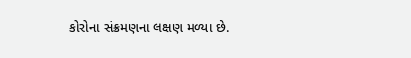કોરોના સંક્રમણના લક્ષણ મળ્યા છે.